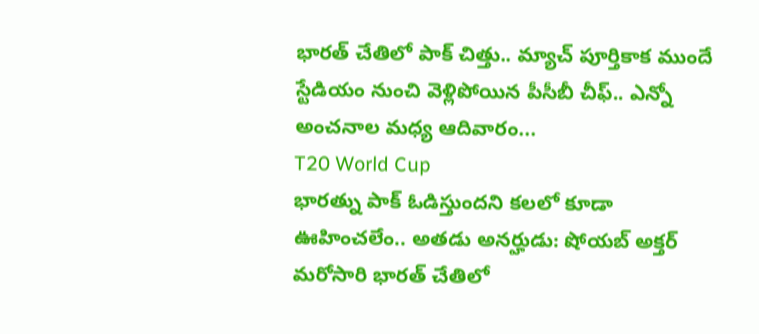భారత్ చేతిలో పాక్ చిత్తు.. మ్యాచ్ పూర్తికాక ముందే స్టేడియం నుంచి వెళ్లిపోయిన పీసీబీ చీఫ్.. ఎన్నో అంచనాల మధ్య ఆదివారం...
T20 World Cup
భారత్ను పాక్ ఓడిస్తుందని కలలో కూడా ఊహించలేం.. అతడు అనర్హుడు: షోయబ్ అక్తర్ మరోసారి భారత్ చేతిలో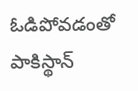ఓడిపోవడంతో పాకిస్థాన్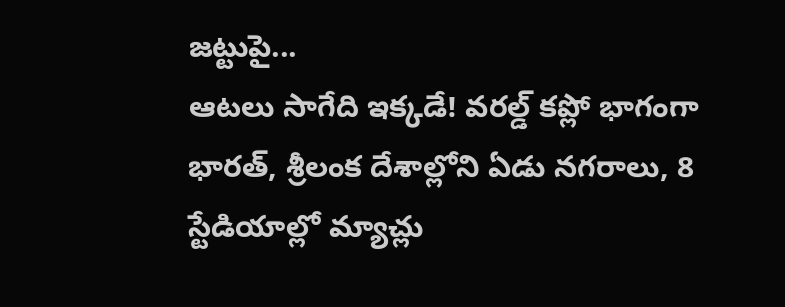జట్టుపై...
ఆటలు సాగేది ఇక్కడే! వరల్డ్ కప్లో భాగంగా భారత్, శ్రీలంక దేశాల్లోని ఏడు నగరాలు, 8 స్టేడియాల్లో మ్యాచ్లు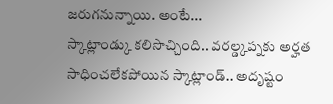జరుగనున్నాయి. అంటే...
స్కాట్లాండ్కు కలిసొచ్చింది.. వరల్డ్కప్నకు అర్హత సాధించలేకపోయిన స్కాట్లాండ్.. అదృష్టం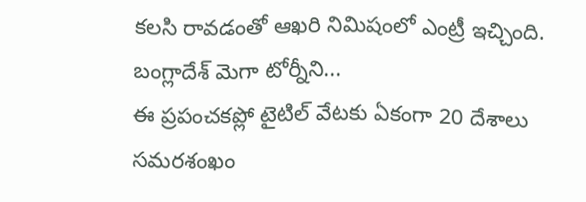కలసి రావడంతో ఆఖరి నిమిషంలో ఎంట్రీ ఇచ్చింది. బంగ్లాదేశ్ మెగా టోర్నీని...
ఈ ప్రపంచకప్లో టైటిల్ వేటకు ఏకంగా 20 దేశాలు సమరశంఖం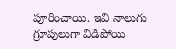పూరించాయి. ఇవి నాలుగు గ్రూపులుగా విడిపోయి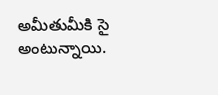అమీతుమీకి సై అంటున్నాయి.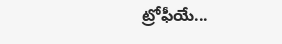ట్రోఫీయే...